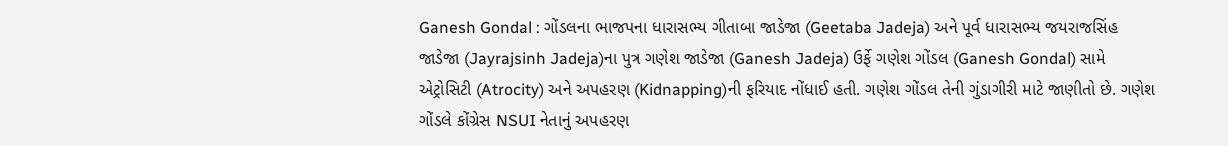Ganesh Gondal : ગોંડલના ભાજપના ધારાસભ્ય ગીતાબા જાડેજા (Geetaba Jadeja) અને પૂર્વ ધારાસભ્ય જયરાજસિંહ જાડેજા (Jayrajsinh Jadeja)ના પુત્ર ગણેશ જાડેજા (Ganesh Jadeja) ઉર્ફે ગણેશ ગોંડલ (Ganesh Gondal) સામે એટ્રોસિટી (Atrocity) અને અપહરણ (Kidnapping)ની ફરિયાદ નોંધાઈ હતી. ગણેશ ગોંડલ તેની ગુંડાગીરી માટે જાણીતો છે. ગણેશ ગોંડલે કોંગ્રેસ NSUI નેતાનું અપહરણ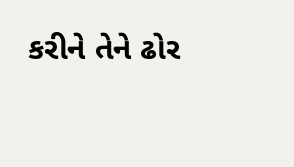કરીને તેને ઢોર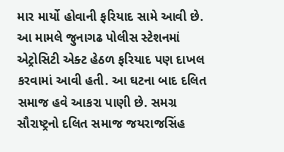માર માર્યો હોવાની ફરિયાદ સામે આવી છે. આ મામલે જુનાગઢ પોલીસ સ્ટેશનમાં એટ્રોસિટી એક્ટ હેઠળ ફરિયાદ પણ દાખલ કરવામાં આવી હતી. આ ઘટના બાદ દલિત સમાજ હવે આકરા પાણી છે. સમગ્ર સૌરાષ્ટ્રનો દલિત સમાજ જયરાજસિંહ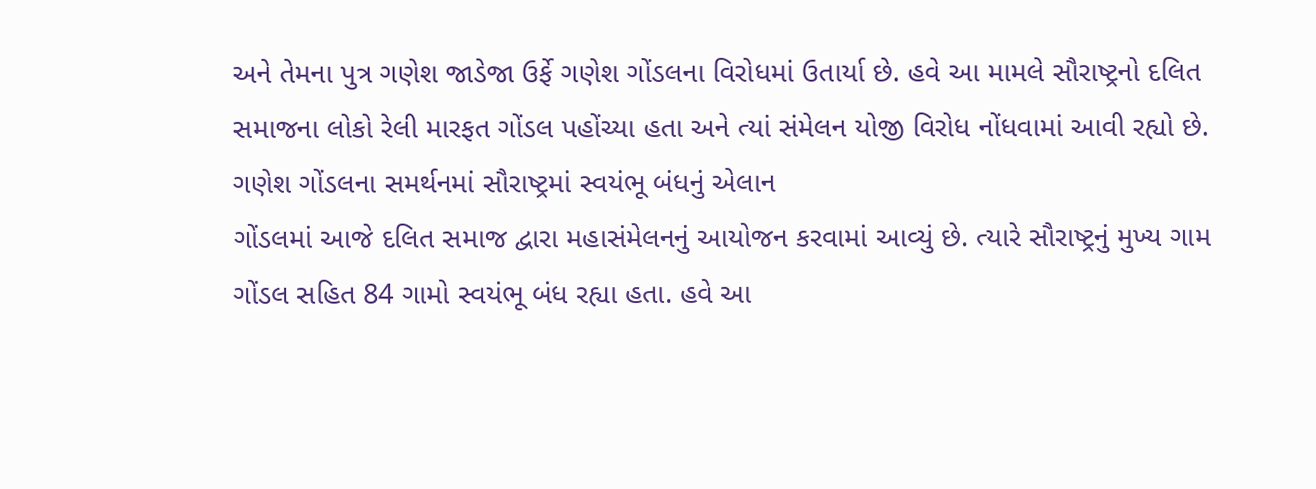અને તેમના પુત્ર ગણેશ જાડેજા ઉર્ફે ગણેશ ગોંડલના વિરોધમાં ઉતાર્યા છે. હવે આ મામલે સૌરાષ્ટ્રનો દલિત સમાજના લોકો રેલી મારફત ગોંડલ પહોંચ્યા હતા અને ત્યાં સંમેલન યોજી વિરોધ નોંધવામાં આવી રહ્યો છે.
ગણેશ ગોંડલના સમર્થનમાં સૌરાષ્ટ્રમાં સ્વયંભૂ બંધનું એલાન
ગોંડલમાં આજે દલિત સમાજ દ્વારા મહાસંમેલનનું આયોજન કરવામાં આવ્યું છે. ત્યારે સૌરાષ્ટ્રનું મુખ્ય ગામ ગોંડલ સહિત 84 ગામો સ્વયંભૂ બંધ રહ્યા હતા. હવે આ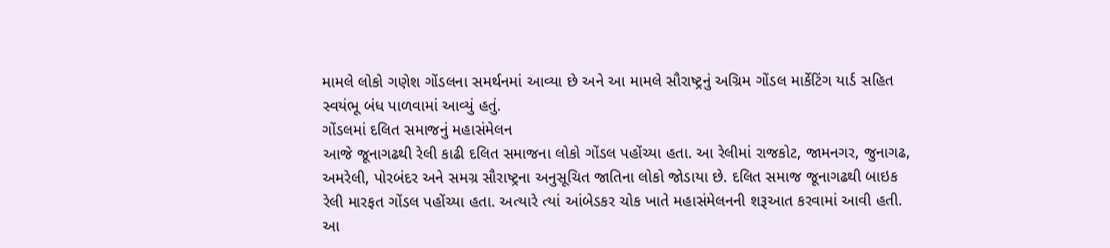મામલે લોકો ગણેશ ગોંડલના સમર્થનમાં આવ્યા છે અને આ મામલે સૌરાષ્ટ્રનું અગ્રિમ ગોંડલ માર્કેટિંગ યાર્ડ સહિત સ્વયંભૂ બંધ પાળવામાં આવ્યું હતું.
ગોંડલમાં દલિત સમાજનું મહાસંમેલન
આજે જૂનાગઢથી રેલી કાઢી દલિત સમાજના લોકો ગોંડલ પહોંચ્યા હતા. આ રેલીમાં રાજકોટ, જામનગર, જુનાગઢ, અમરેલી, પોરબંદર અને સમગ્ર સૌરાષ્ટ્રના અનુસૂચિત જાતિના લોકો જોડાયા છે. દલિત સમાજ જૂનાગઢથી બાઇક રેલી મારફત ગોંડલ પહોંચ્યા હતા. અત્યારે ત્યાં આંબેડકર ચોક ખાતે મહાસંમેલનની શરૂઆત કરવામાં આવી હતી. આ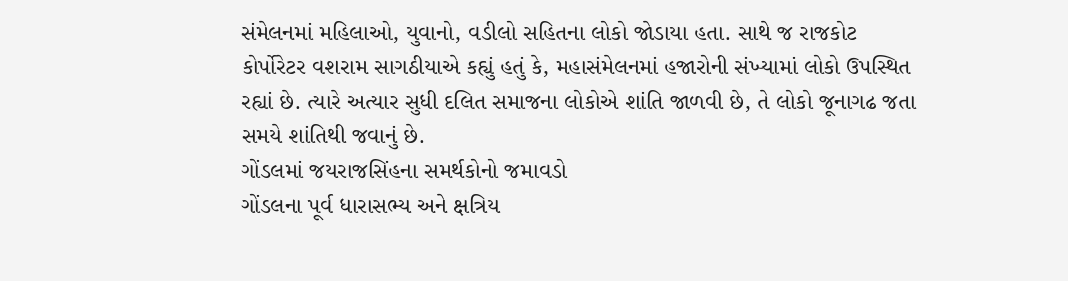સંમેલનમાં મહિલાઓ, યુવાનો, વડીલો સહિતના લોકો જોડાયા હતા. સાથે જ રાજકોટ કોર્પોરેટર વશરામ સાગઠીયાએ કહ્યું હતું કે, મહાસંમેલનમાં હજારોની સંખ્યામાં લોકો ઉપસ્થિત રહ્યાં છે. ત્યારે અત્યાર સુધી દલિત સમાજના લોકોએ શાંતિ જાળવી છે, તે લોકો જૂનાગઢ જતા સમયે શાંતિથી જવાનું છે.
ગોંડલમાં જયરાજસિંહના સમર્થકોનો જમાવડો
ગોંડલના પૂર્વ ધારાસભ્ય અને ક્ષત્રિય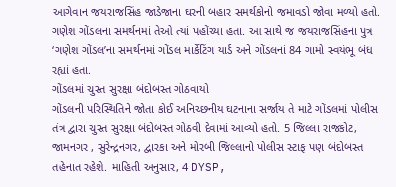આગેવાન જયરાજસિંહ જાડેજાના ઘરની બહાર સમર્થકોનો જમાવડો જોવા મળ્યો હતો. ગણેશ ગોંડલના સમર્થનમાં તેઓ ત્યાં પહોંચ્યા હતા. આ સાથે જ જયરાજસિંહના પુત્ર ‘ગણેશ ગોંડલ’ના સમર્થનમાં ગોંડલ માર્કેટિંગ યાર્ડ અને ગોંડલનાં 84 ગામો સ્વયંભૂ બંધ રહ્યાં હતા.
ગોંડલમાં ચુસ્ત સુરક્ષા બંદોબસ્ત ગોઠવાયો
ગોંડલની પરિસ્થિતિને જોતા કોઈ અનિચ્છનીય ઘટનાના સર્જાય તે માટે ગોંડલમાં પોલીસ તંત્ર દ્વારા ચુસ્ત સુરક્ષા બંદોબસ્ત ગોઠવી દેવામાં આવ્યો હતો. 5 જિલ્લા રાજકોટ, જામનગર , સુરેન્દ્રનગર, દ્વારકા અને મોરબી જિલ્લાનો પોલીસ સ્ટાફ પણ બંદોબસ્ત તહેનાત રહેશે. માહિતી અનુસાર, 4 DYSP,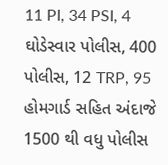11 PI, 34 PSI, 4 ઘોડેસ્વાર પોલીસ, 400 પોલીસ, 12 TRP, 95 હોમગાર્ડ સહિત અંદાજે 1500 થી વધુ પોલીસ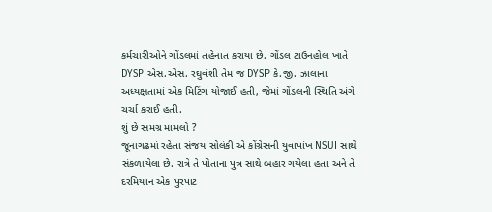કર્મચારીઓને ગોંડલમાં તહેનાત કરાયા છે. ગોંડલ ટાઉનહોલ ખાતે DYSP એસ.એસ. રઘુવંશી તેમ જ DYSP કે.જી. ઝાલાના અધ્યક્ષતામાં એક મિટિંગ યોજાઈ હતી, જેમાં ગોંડલની સ્થિતિ અંગે ચર્ચા કરાઈ હતી.
શું છે સમગ્ર મામલો ?
જૂનાગઢમાં રહેતા સંજય સોલંકી એ કોંગ્રેસની યુવાપાંખ NSUI સાથે સંકળાયેલા છે. રાત્રે તે પોતાના પુત્ર સાથે બહાર ગયેલા હતા અને તે દરમિયાન એક પુરપાટ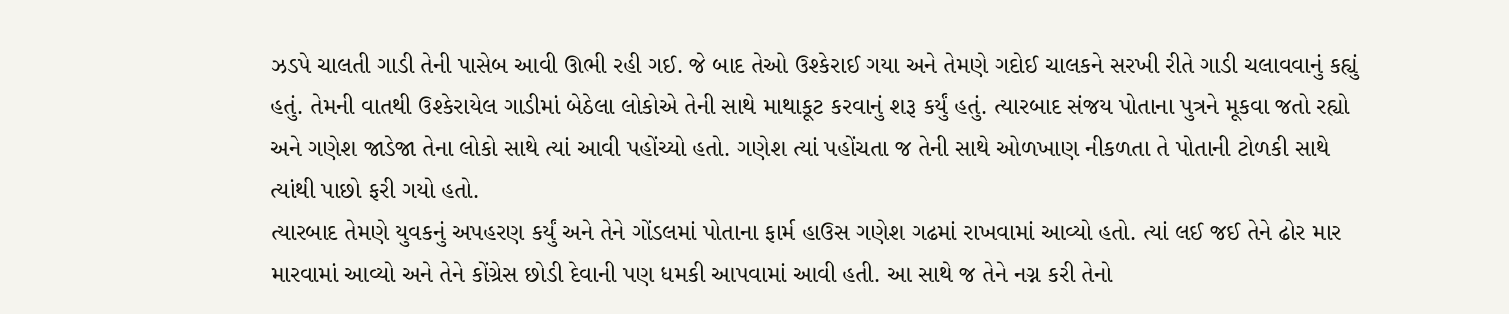ઝડપે ચાલતી ગાડી તેની પાસેબ આવી ઊભી રહી ગઈ. જે બાદ તેઓ ઉશ્કેરાઈ ગયા અને તેમણે ગદોઈ ચાલકને સરખી રીતે ગાડી ચલાવવાનું કહ્યું હતું. તેમની વાતથી ઉશ્કેરાયેલ ગાડીમાં બેઠેલા લોકોએ તેની સાથે માથાકૂટ કરવાનું શરૂ કર્યું હતું. ત્યારબાદ સંજય પોતાના પુત્રને મૂકવા જતો રહ્યો અને ગણેશ જાડેજા તેના લોકો સાથે ત્યાં આવી પહોંચ્યો હતો. ગણેશ ત્યાં પહોંચતા જ તેની સાથે ઓળખાણ નીકળતા તે પોતાની ટોળકી સાથે ત્યાંથી પાછો ફરી ગયો હતો.
ત્યારબાદ તેમણે યુવકનું અપહરણ કર્યું અને તેને ગોંડલમાં પોતાના ફાર્મ હાઉસ ગણેશ ગઢમાં રાખવામાં આવ્યો હતો. ત્યાં લઈ જઈ તેને ઢોર માર મારવામાં આવ્યો અને તેને કોંગ્રેસ છોડી દેવાની પણ ધમકી આપવામાં આવી હતી. આ સાથે જ તેને નગ્ન કરી તેનો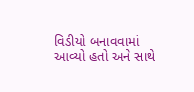વિડીયો બનાવવામાં આવ્યો હતો અને સાથે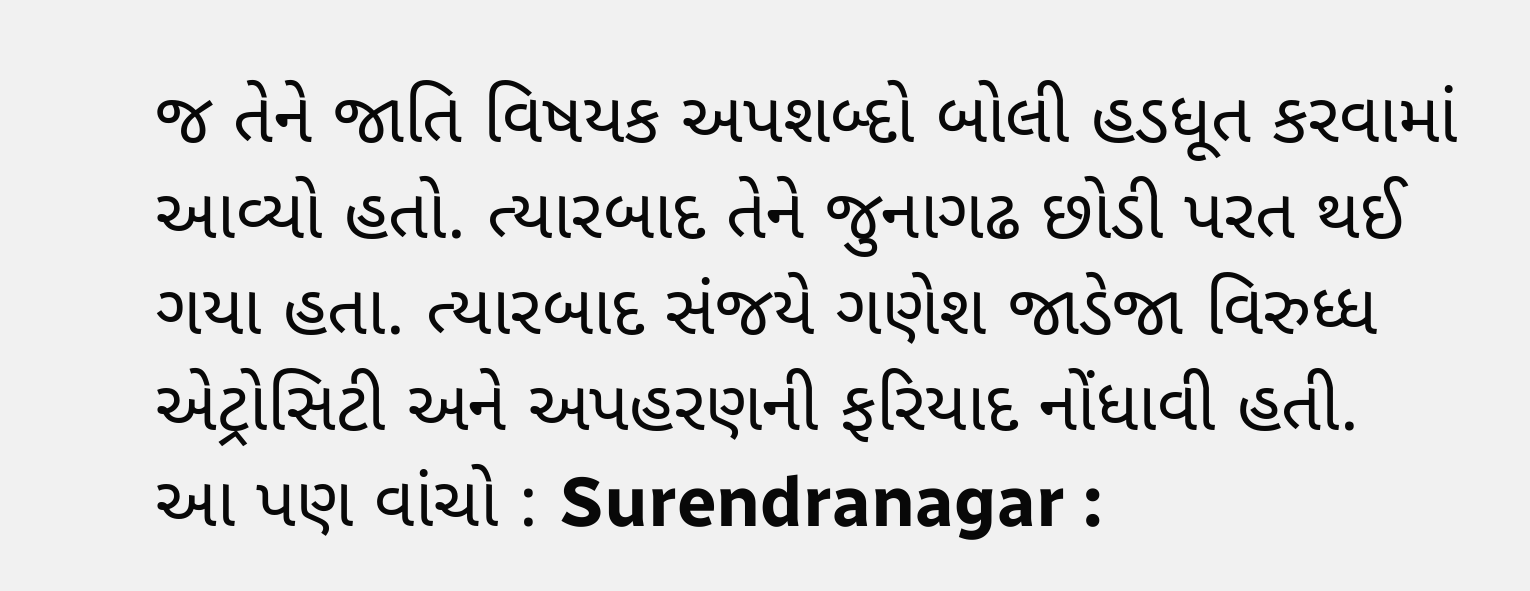જ તેને જાતિ વિષયક અપશબ્દો બોલી હડધૂત કરવામાં આવ્યો હતો. ત્યારબાદ તેને જુનાગઢ છોડી પરત થઈ ગયા હતા. ત્યારબાદ સંજયે ગણેશ જાડેજા વિરુધ્ધ એટ્રોસિટી અને અપહરણની ફરિયાદ નોંધાવી હતી.
આ પણ વાંચો : Surendranagar :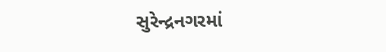સુરેન્દ્રનગરમાં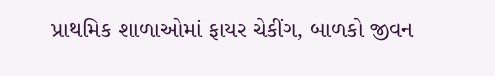પ્રાથમિક શાળાઓમાં ફાયર ચેકીંગ, બાળકો જીવન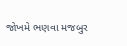જોખમે ભણવા મજબુર